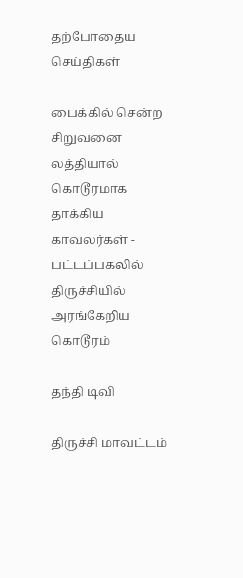தற்போதைய செய்திகள்

பைக்கில் சென்ற சிறுவனை லத்தியால் கொடூரமாக தாக்கிய காவலர்கள் - பட்டப்பகலில் திருச்சியில் அரங்கேறிய கொடூரம்

தந்தி டிவி

திருச்சி மாவட்டம்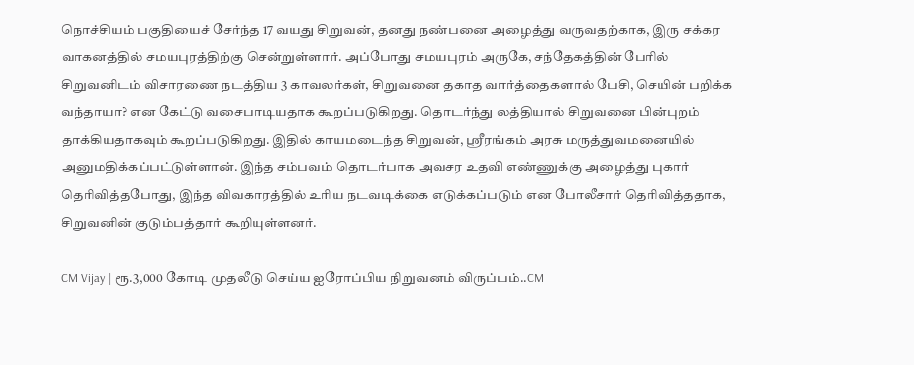நொச்சியம் பகுதியைச் சேர்ந்த 17 வயது சிறுவன், தனது நண்பனை அழைத்து வருவதற்காக, இரு சக்கர வாகனத்தில் சமயபுரத்திற்கு சென்றுள்ளார். அப்போது சமயபுரம் அருகே, சந்தேகத்தின் பேரில் சிறுவனிடம் விசாரணை நடத்திய 3 காவலர்கள், சிறுவனை தகாத வார்த்தைகளால் பேசி, செயின் பறிக்க வந்தாயா? என கேட்டு வசைபாடியதாக கூறப்படுகிறது. தொடர்ந்து லத்தியால் சிறுவனை பின்புறம் தாக்கியதாகவும் கூறப்படுகிறது. இதில் காயமடைந்த சிறுவன், ஸ்ரீரங்கம் அரசு மருத்துவமனையில் அனுமதிக்கப்பட்டுள்ளான். இந்த சம்பவம் தொடர்பாக அவசர உதவி எண்ணுக்கு அழைத்து புகார் தெரிவித்தபோது, இந்த விவகாரத்தில் உரிய நடவடிக்கை எடுக்கப்படும் என போலீசார் தெரிவித்ததாக, சிறுவனின் குடும்பத்தார் கூறியுள்ளனர்.

CM Vijay | ரூ.3,000 கோடி முதலீடு செய்ய ஐரோப்பிய நிறுவனம் விருப்பம்..CM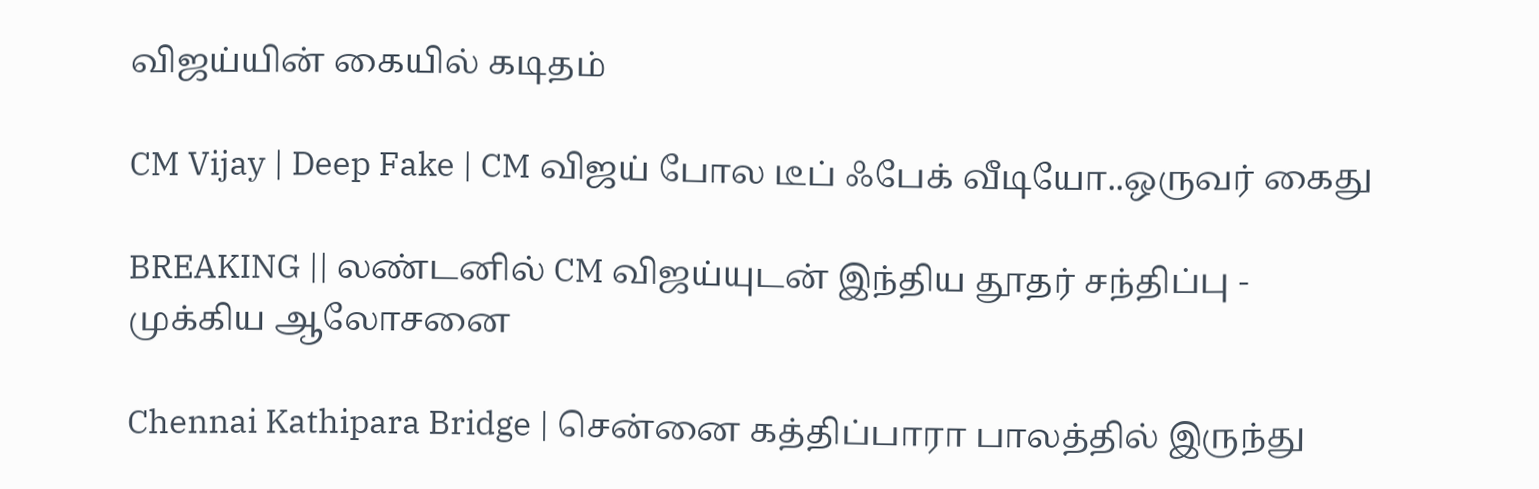விஜய்யின் கையில் கடிதம்

CM Vijay | Deep Fake | CM விஜய் போல டீப் ஃபேக் வீடியோ..ஒருவர் கைது

BREAKING || லண்டனில் CM விஜய்யுடன் இந்திய தூதர் சந்திப்பு - முக்கிய ஆலோசனை

Chennai Kathipara Bridge | சென்னை கத்திப்பாரா பாலத்தில் இருந்து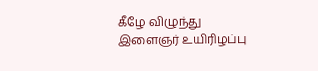கீழே விழுந்து இளைஞர் உயிரிழப்பு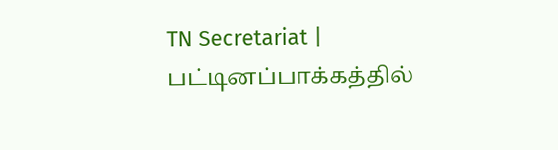TN Secretariat | பட்டினப்பாக்கத்தில்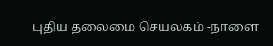புதிய தலைமை செயலகம் -நாளை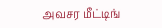அவசர மீட்டிங்